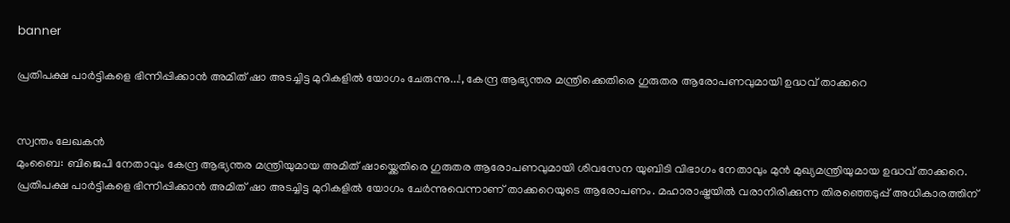banner

പ്രതിപക്ഷ പാർട്ടികളെ ഭിന്നിപ്പിക്കാൻ അമിത് ഷാ അടച്ചിട്ട മുറികളിൽ യോഗം ചേരുന്നു...!, കേന്ദ്ര ആഭ്യന്തര മന്ത്രിക്കെതിരെ ഗുരുതര ആരോപണവുമായി ഉദ്ധവ് താക്കറെ


സ്വന്തം ലേഖകൻ
മുംബൈ: ബിജെപി നേതാവും കേന്ദ്ര ആഭ്യന്തര മന്ത്രിയുമായ അമിത് ഷായ്ക്കെതിരെ ഗുരുതര ആരോപണവുമായി ശിവസേന യുബിടി വിഭാഗം നേതാവും മുൻ മുഖ്യമന്ത്രിയുമായ ഉദ്ധവ് താക്കറെ. പ്രതിപക്ഷ പാർട്ടികളെ ഭിന്നിപ്പിക്കാൻ അമിത് ഷാ അടച്ചിട്ട മുറികളിൽ യോഗം ചേർന്നുവെന്നാണ് താക്കറെയുടെ ആരോപണം. മഹാരാഷ്ട്രയിൽ വരാനിരിക്കുന്ന തിരഞ്ഞെടുപ്പ് അധികാരത്തിന്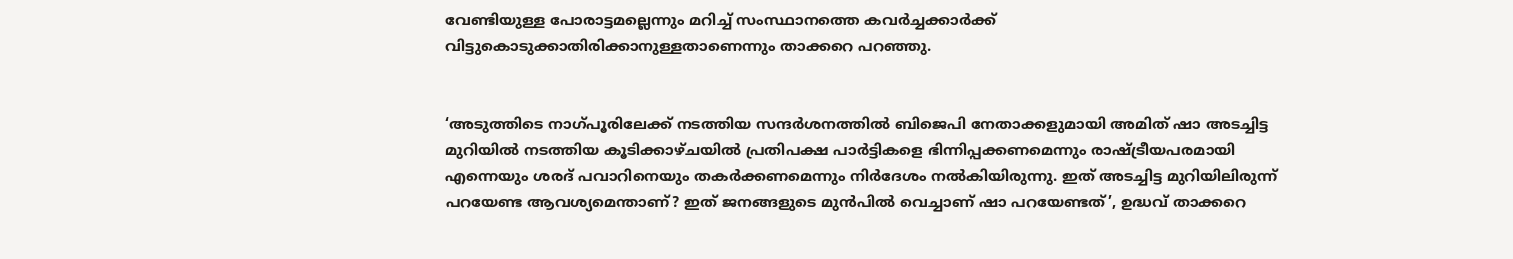വേണ്ടിയുള്ള പോരാട്ടമല്ലെന്നും മറിച്ച് സംസ്ഥാനത്തെ കവർച്ചക്കാർക്ക് വിട്ടുകൊടുക്കാതിരിക്കാനുള്ളതാണെന്നും താക്കറെ പറഞ്ഞു.


‘അടുത്തിടെ നാഗ്പൂരിലേക്ക് നടത്തിയ സന്ദർശനത്തിൽ ബിജെപി നേതാക്കളുമായി അമിത് ഷാ അടച്ചിട്ട മുറിയിൽ നടത്തിയ കൂടിക്കാഴ്ചയിൽ പ്രതിപക്ഷ പാർട്ടികളെ ഭിന്നിപ്പക്കണമെന്നും രാഷ്ട്രീയപരമായി എന്നെയും ശരദ് പവാറിനെയും തകർക്കണമെന്നും നിർദേശം നൽകിയിരുന്നു. ഇത് അടച്ചിട്ട മുറിയിലിരുന്ന് പറയേണ്ട ആവശ്യമെന്താണ്? ഇത് ജനങ്ങളുടെ മുൻപിൽ വെച്ചാണ് ഷാ പറയേണ്ടത്’, ഉദ്ധവ് താക്കറെ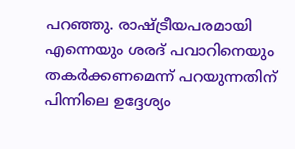പറഞ്ഞു. രാഷ്ട്രീയപരമായി എന്നെയും ശരദ് പവാറിനെയും തകർക്കണമെന്ന് പറയുന്നതിന് പിന്നിലെ ഉദ്ദേശ്യം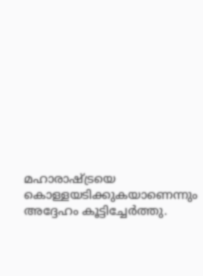മഹാരാഷ്ട്രയെ കൊള്ളയടിക്കുകയാണെന്നും അദ്ദേഹം കൂട്ടിച്ചേർത്തു.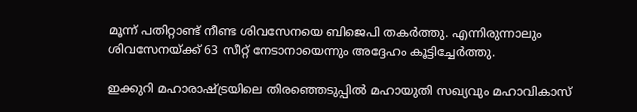മൂന്ന് പതിറ്റാണ്ട് നീണ്ട ശിവസേനയെ ബിജെപി തകർത്തു. എന്നിരുന്നാലും ശിവസേനയ്ക്ക് 63 സീറ്റ് നേടാനായെന്നും അദ്ദേഹം കൂട്ടിച്ചേർത്തു.

ഇക്കുറി മഹാരാഷ്ട്രയിലെ തിരഞ്ഞെടുപ്പിൽ മഹായുതി സഖ്യവും മഹാവികാസ്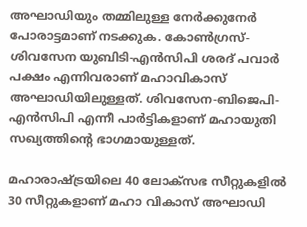അഘാഡിയും തമ്മിലുള്ള നേർക്കുനേർ പോരാട്ടമാണ് നടക്കുക. കോൺഗ്രസ്- ശിവസേന യുബിടി-എൻസിപി ശരദ് പവാർ പക്ഷം എന്നിവരാണ് മഹാവികാസ് അഘാഡിയിലുള്ളത്. ശിവസേന-ബിജെപി-എൻസിപി എന്നീ പാർട്ടികളാണ് മഹായുതി സഖ്യത്തിന്റെ ഭാഗമായുള്ളത്.

മഹാരാഷ്ട്രയിലെ 40 ലോക്സഭ സീറ്റുകളിൽ 30 സീറ്റുകളാണ് മഹാ വികാസ് അഘാഡി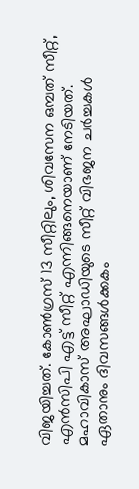വിജയിച്ചത്. കോൺഗ്രസ് 13 സീറ്റിലും, ശിവസേന ഒമ്പത് സീറ്റ്, എൻസിപി എട്ട് സീറ്റ് എന്നിങ്ങനെയാണ് നേടിയത്. മഹാവികാസ് അഘാഡിയുടെ സീറ്റ് വിഭജന ചർച്ചകൾ ഏതാനും ദിവസങ്ങൾക്കകം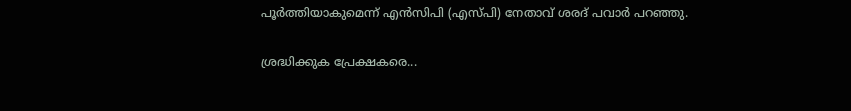പൂർത്തിയാകുമെന്ന് എൻസിപി (എസ്പി) നേതാവ് ശരദ് പവാർ പറഞ്ഞു.

ശ്രദ്ധിക്കുക പ്രേക്ഷകരെ...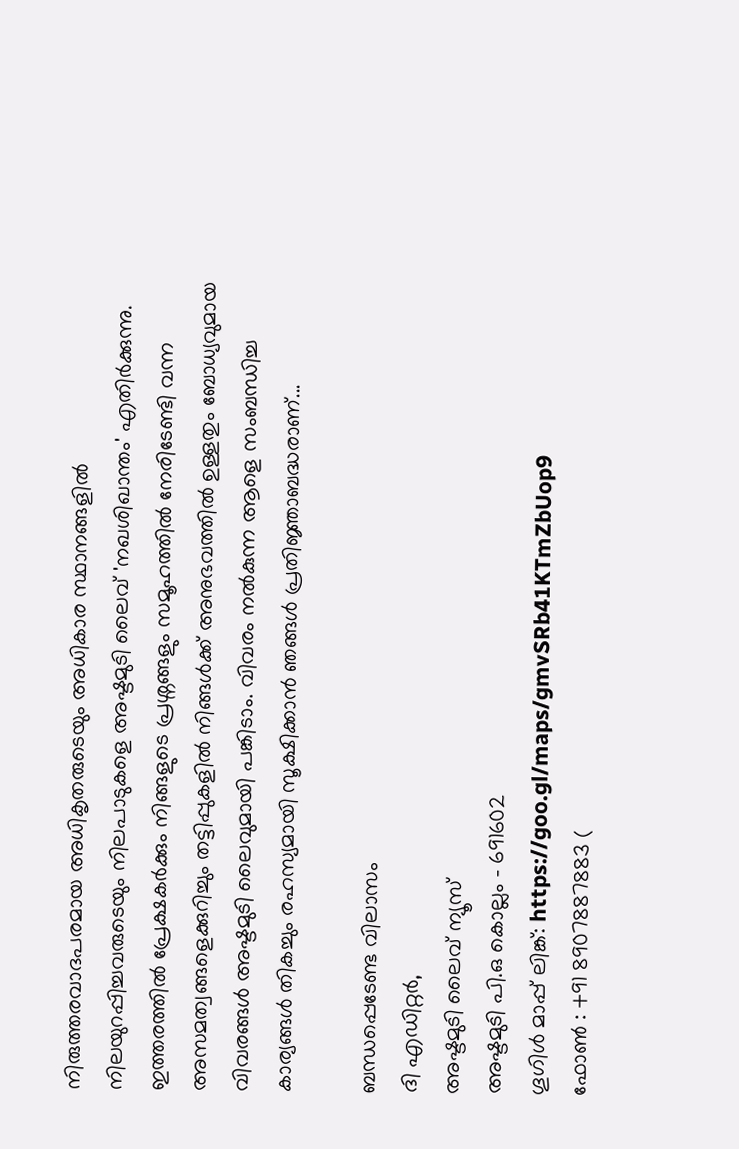നിരുത്തരവാദപരമായ അധികൃതരുടെയും അധികാര സ്ഥാനങ്ങളിൽ നിലയുറപ്പിച്ചവരുടെയും നിലപാടുകളെ അഷ്ടമുടി ലൈവ് 'നഖശിഖാന്തം' എതിർക്കുന്നു. ഇത്തരത്തിൽ പ്രേക്ഷകർക്കും നിങ്ങളുടെ പ്രശ്നങ്ങളും സമൂഹത്തിൽ നേരിടേണ്ടി വന്ന അസമത്വങ്ങളെക്കുറിച്ചും തട്ടിപ്പുകളിൽ നിങ്ങൾക്ക് അനുഭവത്തിൽ ഉള്ളതും ബോധ്യവുമായ വിവരങ്ങൾ അഷ്ടമുടി ലൈവുമായി പങ്കിടാം. വിവരം നൽകുന്ന ആളെ സംബന്ധിച്ച കാര്യങ്ങൾ തികച്ചും രഹസ്യമായി സൂക്ഷിക്കാൻ ഞങ്ങൾ പ്രതിജ്ഞാബദ്ധരാണ്...

ബന്ധപ്പെടേണ്ട വിലാസം
ദി എഡിറ്റർ,
അഷ്ടമുടി ലൈവ് ന്യൂസ്
അഷ്ടമുടി പി.ഒ കൊല്ലം - 691602
ഗൂഗിൾ മാപ്പ് ലിങ്ക്: https://goo.gl/maps/gmvSRb41KTmZbUop9
ഫോൺ : +91 8907887883 (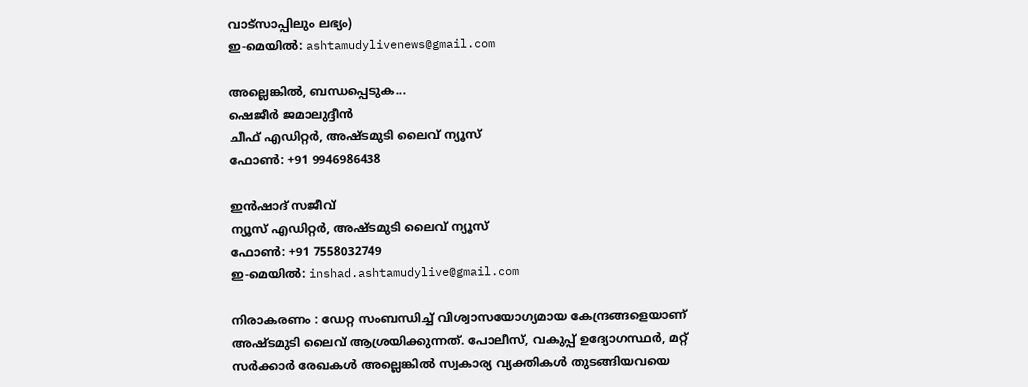വാട്സാപ്പിലും ലഭ്യം)
ഇ-മെയിൽ: ashtamudylivenews@gmail.com

അല്ലെങ്കിൽ, ബന്ധപ്പെടുക...
ഷെജീർ ജമാലുദ്ദീൻ
ചീഫ് എഡിറ്റർ, അഷ്ടമുടി ലൈവ് ന്യൂസ്
ഫോൺ: +91 9946986438

ഇൻഷാദ് സജീവ്
ന്യൂസ് എഡിറ്റർ, അഷ്ടമുടി ലൈവ് ന്യൂസ്
ഫോൺ: +91 7558032749
ഇ-മെയിൽ: inshad.ashtamudylive@gmail.com

നിരാകരണം : ഡേറ്റ സംബന്ധിച്ച് വിശ്വാസയോഗ്യമായ കേന്ദ്രങ്ങളെയാണ് അഷ്ടമുടി ലൈവ് ആശ്രയിക്കുന്നത്. പോലീസ്, വകുപ്പ് ഉദ്യോഗസ്ഥർ, മറ്റ് സർക്കാർ രേഖകൾ അല്ലെങ്കിൽ സ്വകാര്യ വ്യക്തികൾ തുടങ്ങിയവയെ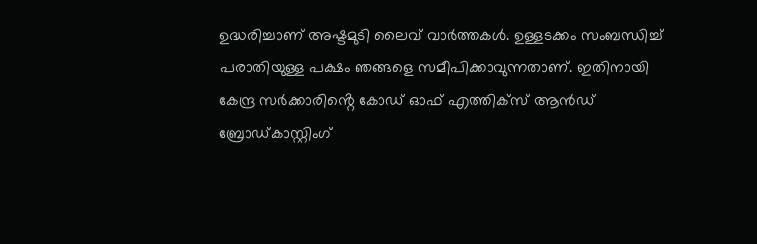ഉദ്ധരിച്ചാണ് അഷ്ടമുടി ലൈവ് വാർത്തകൾ. ഉള്ളടക്കം സംബന്ധിച്ച് പരാതിയുള്ള പക്ഷം ഞങ്ങളെ സമീപിക്കാവുന്നതാണ്. ഇതിനായി കേന്ദ്ര സർക്കാരിൻ്റെ കോഡ് ഓഫ് എത്തിക്സ് ആന്‍ഡ് ബ്രോഡ്കാസ്റ്റിംഗ്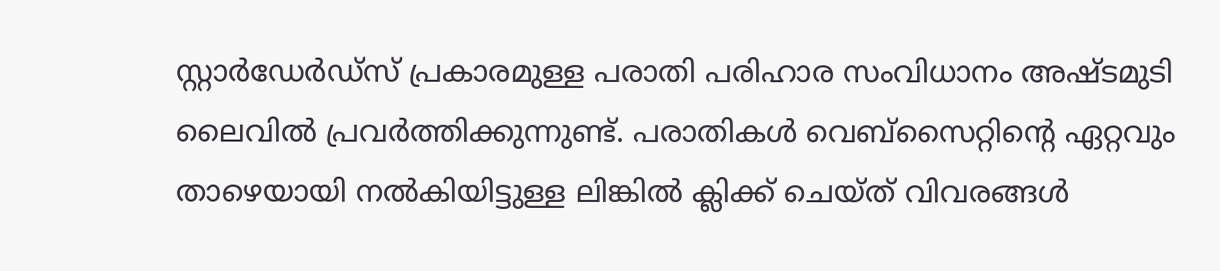സ്റ്റാര്‍ഡേര്‍ഡ്സ് പ്രകാരമുള്ള പരാതി പരിഹാര സംവിധാനം അഷ്ടമുടി ലൈവിൽ പ്രവർത്തിക്കുന്നുണ്ട്. പരാതികൾ വെബ്സൈറ്റിൻ്റെ ഏറ്റവും താഴെയായി നൽകിയിട്ടുള്ള ലിങ്കിൽ ക്ലിക്ക് ചെയ്ത് വിവരങ്ങൾ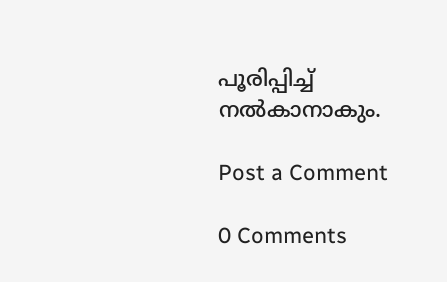പൂരിപ്പിച്ച് നൽകാനാകും.

Post a Comment

0 Comments